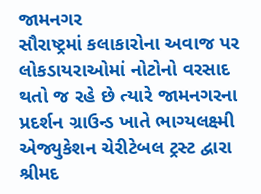જામનગર
સૌરાષ્ટ્રમાં કલાકારોના અવાજ પર લોકડાયરાઓમાં નોટોનો વરસાદ થતો જ રહે છે ત્યારે જામનગરના પ્રદર્શન ગ્રાઉન્ડ ખાતે ભાગ્યલક્ષ્મી એજ્યુકેશન ચેરીટેબલ ટ્રસ્ટ દ્વારા શ્રીમદ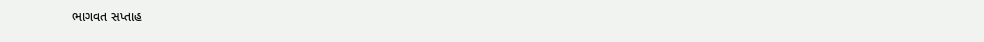ભાગવત સપ્તાહ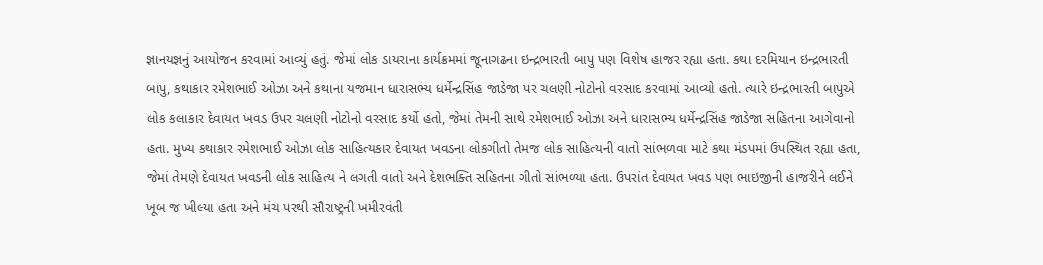જ્ઞાનયજ્ઞનું આયોજન કરવામાં આવ્યું હતું. જેમાં લોક ડાયરાના કાર્યક્રમમાં જૂનાગઢના ઇન્દ્રભારતી બાપુ પણ વિશેષ હાજર રહ્યા હતા. કથા દરમિયાન ઇન્દ્રભારતી બાપુ, કથાકાર રમેશભાઈ ઓઝા અને કથાના યજમાન ધારાસભ્ય ધર્મેન્દ્રસિંહ જાડેજા પર ચલણી નોટોનો વરસાદ કરવામાં આવ્યો હતો. ત્યારે ઇન્દ્રભારતી બાપુએ લોક કલાકાર દેવાયત ખવડ ઉપર ચલણી નોટોનો વરસાદ કર્યો હતો, જેમાં તેમની સાથે રમેશભાઈ ઓઝા અને ધારાસભ્ય ધર્મેન્દ્રસિંહ જાડેજા સહિતના આગેવાનો હતા. મુખ્ય કથાકાર રમેશભાઈ ઓઝા લોક સાહિત્યકાર દેવાયત ખવડના લોકગીતો તેમજ લોક સાહિત્યની વાતો સાંભળવા માટે કથા મંડપમાં ઉપસ્થિત રહ્યા હતા, જેમાં તેમણે દેવાયત ખવડની લોક સાહિત્ય ને લગતી વાતો અને દેશભક્તિ સહિતના ગીતો સાંભળ્યા હતા. ઉપરાંત દેવાયત ખવડ પણ ભાઇજીની હાજરીને લઈને ખૂબ જ ખીલ્યા હતા અને મંચ પરથી સૌરાષ્ટ્રની ખમીરવંતી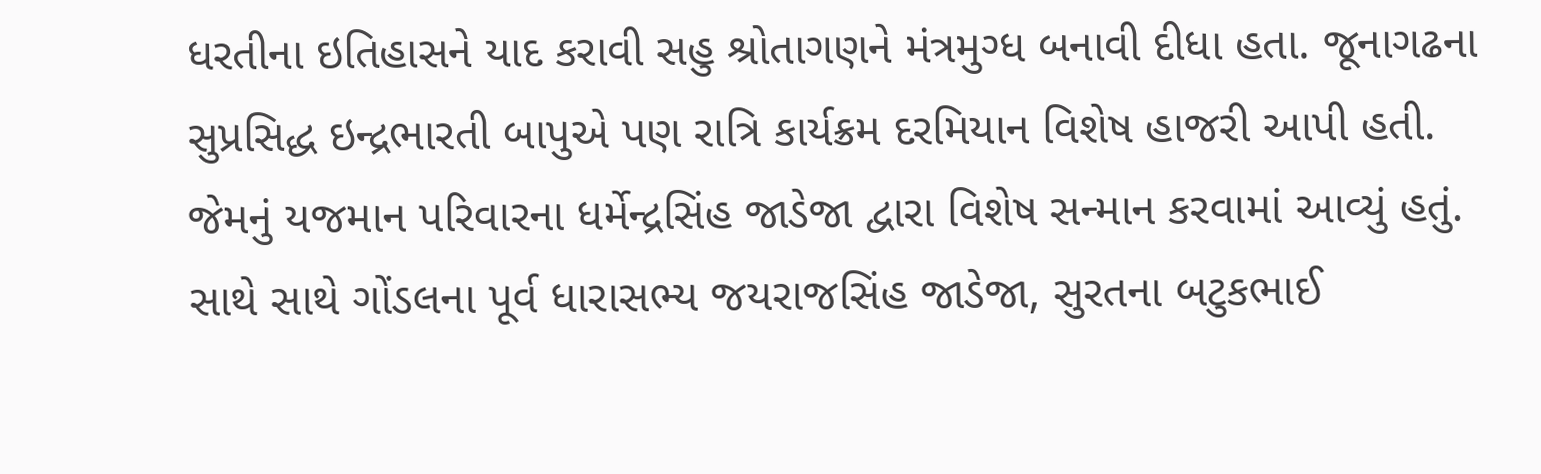ધરતીના ઇતિહાસને યાદ કરાવી સહુ શ્રોતાગણને મંત્રમુગ્ધ બનાવી દીધા હતા. જૂનાગઢના સુપ્રસિદ્ધ ઇન્દ્રભારતી બાપુએ પણ રાત્રિ કાર્યક્રમ દરમિયાન વિશેષ હાજરી આપી હતી. જેમનું યજમાન પરિવારના ધર્મેન્દ્રસિંહ જાડેજા દ્વારા વિશેષ સન્માન કરવામાં આવ્યું હતું. સાથે સાથે ગોંડલના પૂર્વ ધારાસભ્ય જયરાજસિંહ જાડેજા, સુરતના બટુકભાઈ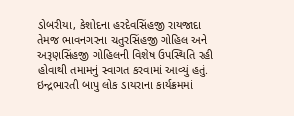ડોબરીયા, કેશોદના હરદેવસિંહજી રાયજાદા તેમજ ભાવનગરના ચતુરસિંહજી ગોહિલ અને અરૂણસિંહજી ગોહિલની વિશેષ ઉપસ્થિતિ રહી હોવાથી તમામનું સ્વાગત કરવામાં આવ્યું હતું. ઇન્દ્રભારતી બાપુ લોક ડાયરાના કાર્યક્રમમાં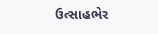ઉત્સાહભેર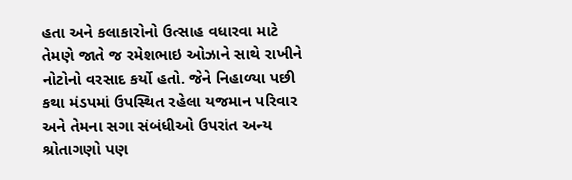હતા અને કલાકારોનો ઉત્સાહ વધારવા માટે તેમણે જાતે જ રમેશભાઇ ઓઝાને સાથે રાખીને નોટોનો વરસાદ કર્યો હતો. જેને નિહાળ્યા પછી કથા મંડપમાં ઉપસ્થિત રહેલા યજમાન પરિવાર અને તેમના સગા સંબંધીઓ ઉપરાંત અન્ય શ્રોતાગણો પણ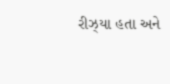રીઝ્યા હતા અને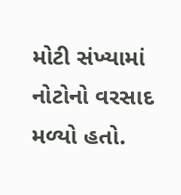મોટી સંખ્યામાં નોટોનો વરસાદ મળ્યો હતો.